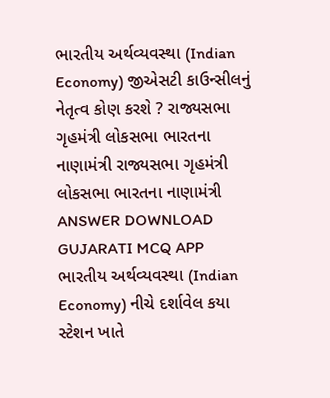ભારતીય અર્થવ્યવસ્થા (Indian Economy) જીએસટી કાઉન્સીલનું નેતૃત્વ કોણ કરશે ? રાજ્યસભા ગૃહમંત્રી લોકસભા ભારતના નાણામંત્રી રાજ્યસભા ગૃહમંત્રી લોકસભા ભારતના નાણામંત્રી ANSWER DOWNLOAD GUJARATI MCQ APP
ભારતીય અર્થવ્યવસ્થા (Indian Economy) નીચે દર્શાવેલ કયા સ્ટેશન ખાતે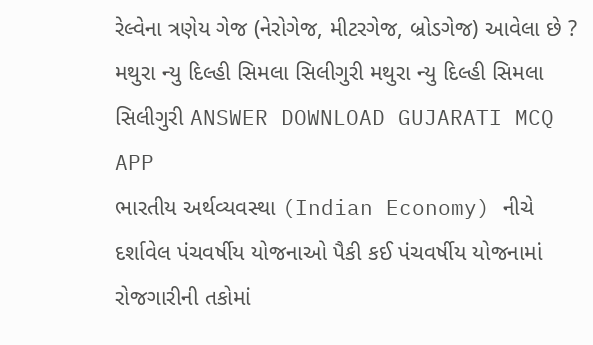રેલ્વેના ત્રણેય ગેજ (નેરોગેજ, મીટરગેજ, બ્રોડગેજ) આવેલા છે ? મથુરા ન્યુ દિલ્હી સિમલા સિલીગુરી મથુરા ન્યુ દિલ્હી સિમલા સિલીગુરી ANSWER DOWNLOAD GUJARATI MCQ APP
ભારતીય અર્થવ્યવસ્થા (Indian Economy) નીચે દર્શાવેલ પંચવર્ષીય યોજનાઓ પૈકી કઈ પંચવર્ષીય યોજનામાં રોજગારીની તકોમાં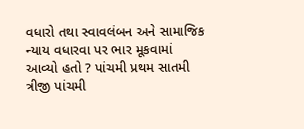વધારો તથા સ્વાવલંબન અને સામાજિક ન્યાય વધારવા પર ભાર મૂકવામાં આવ્યો હતો ? પાંચમી પ્રથમ સાતમી ત્રીજી પાંચમી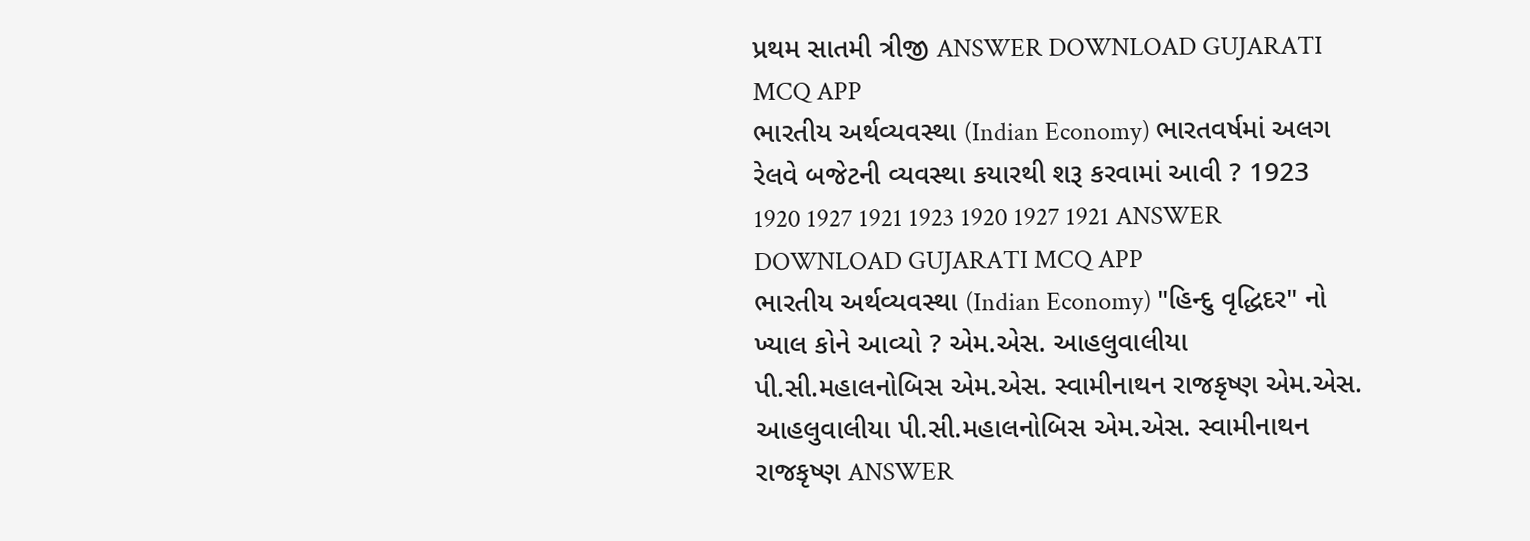પ્રથમ સાતમી ત્રીજી ANSWER DOWNLOAD GUJARATI MCQ APP
ભારતીય અર્થવ્યવસ્થા (Indian Economy) ભારતવર્ષમાં અલગ રેલવે બજેટની વ્યવસ્થા કયારથી શરૂ કરવામાં આવી ? 1923 1920 1927 1921 1923 1920 1927 1921 ANSWER DOWNLOAD GUJARATI MCQ APP
ભારતીય અર્થવ્યવસ્થા (Indian Economy) "હિન્દુ વૃદ્ધિદર" નો ખ્યાલ કોને આવ્યો ? એમ.એસ. આહલુવાલીયા પી.સી.મહાલનોબિસ એમ.એસ. સ્વામીનાથન રાજકૃષ્ણ એમ.એસ. આહલુવાલીયા પી.સી.મહાલનોબિસ એમ.એસ. સ્વામીનાથન રાજકૃષ્ણ ANSWER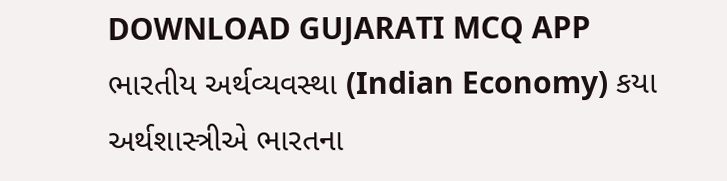DOWNLOAD GUJARATI MCQ APP
ભારતીય અર્થવ્યવસ્થા (Indian Economy) કયા અર્થશાસ્ત્રીએ ભારતના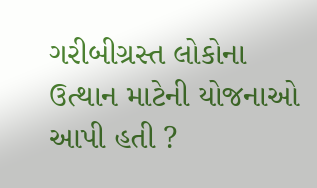ગરીબીગ્રસ્ત લોકોના ઉત્થાન માટેની યોજનાઓ આપી હતી ?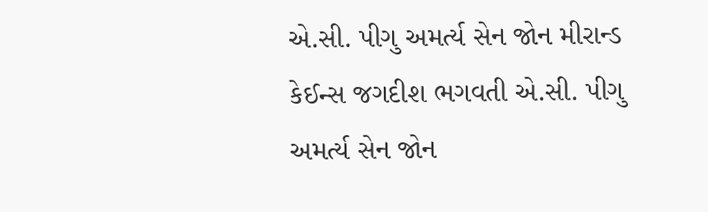એ.સી. પીગુ અમર્ત્ય સેન જોન મીરાન્ડ કેઈન્સ જગદીશ ભગવતી એ.સી. પીગુ અમર્ત્ય સેન જોન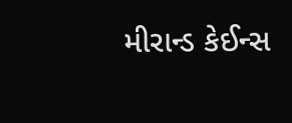મીરાન્ડ કેઈન્સ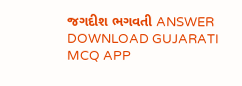જગદીશ ભગવતી ANSWER DOWNLOAD GUJARATI MCQ APP